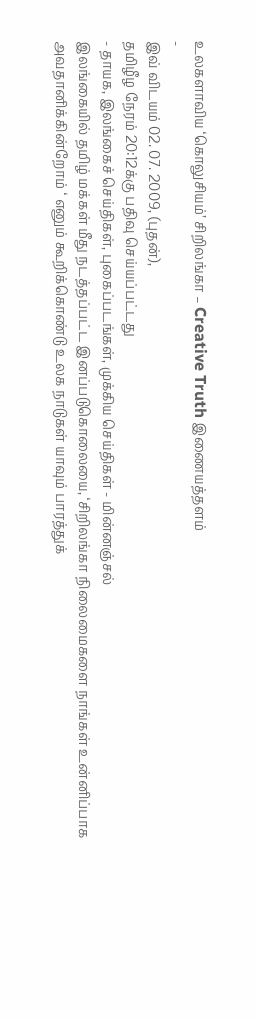உலகளாவிய ‘கொலுசியம்’ சிறிலங்கா – Creative Truth இணையத்தளம்
-
இவ் விடயம் 02. 07. 2009, (புதன்),
தமிழீழ நேரம் 20:12க்கு பதிவு செய்யப்பட்டது
- தாயக, இலங்கைச் செய்திகள், புகைப்படங்கள், முக்கிய செய்திகள் - மின்னஞ்சல்
இலங்கையில் தமிழ் மக்கள் மீது நடத்தப்பட்ட இனப்படுகொலையை, ‘சிறிலங்கா நிலைமைகளை நாங்கள் உன்னிப்பாக அவதானிக்கின்றோம் ‘ எனும் கூறிக்கொண்டு உலக நாடுகள் யாவும் பாரத்துக்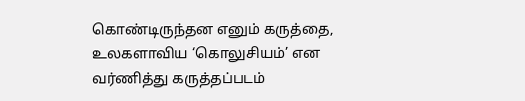கொண்டிருந்தன எனும் கருத்தை, உலகளாவிய ‘கொலுசியம்’ என வர்ணித்து கருத்தப்படம்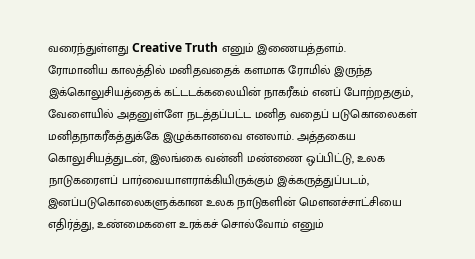வரைந்துள்ளது Creative Truth எனும் இணையத்தளம்.
ரோமானிய காலத்தில் மனிதவதைக் களமாக ரோமில் இருந்த இக்கொலுசியத்தைக் கட்டடக்கலையின் நாகரீகம் எனப் போற்றதகும், வேளையில் அதனுள்ளே நடத்தப்பட்ட மனித வதைப் படுகொலைகள் மனிதநாகரீகத்துக்கே இழுக்கானவை எனலாம். அத்தகைய கொலுசியத்துடன், இலங்கை வன்னி மண்ணை ஒப்பிட்டு, உலக நாடுகரைளப் பார்வையாளராக்கியிருக்கும் இக்கருத்துப்படம், இனப்படுகொலைகளுக்கான உலக நாடுகளின் மெளனச்சாட்சியை எதிர்த்து, உண்மைகளை உரக்கச் சொல்வோம் எனும்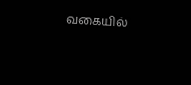வகையில்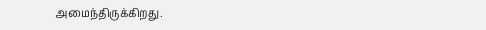அமைந்திருக்கிறது.